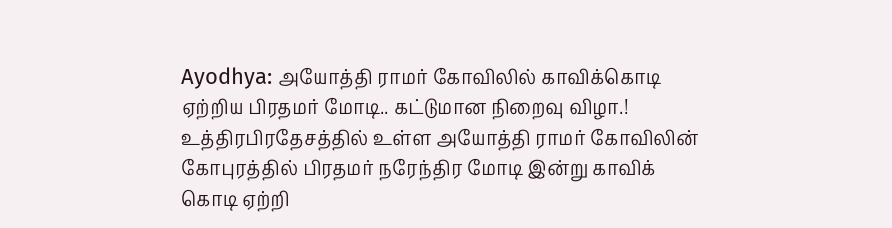Ayodhya: அயோத்தி ராமர் கோவிலில் காவிக்கொடி ஏற்றிய பிரதமர் மோடி.. கட்டுமான நிறைவு விழா.!
உத்திரபிரதேசத்தில் உள்ள அயோத்தி ராமர் கோவிலின் கோபுரத்தில் பிரதமர் நரேந்திர மோடி இன்று காவிக் கொடி ஏற்றி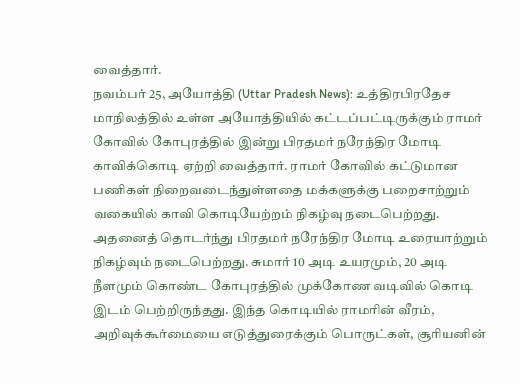வைத்தார்.
நவம்பர் 25, அயோத்தி (Uttar Pradesh News): உத்திரபிரதேச மாநிலத்தில் உள்ள அயோத்தியில் கட்டப்பட்டிருக்கும் ராமர் கோவில் கோபுரத்தில் இன்று பிரதமர் நரேந்திர மோடி காவிக்கொடி ஏற்றி வைத்தார். ராமர் கோவில் கட்டுமான பணிகள் நிறைவடைந்துள்ளதை மக்களுக்கு பறைசாற்றும் வகையில் காவி கொடியேற்றம் நிகழ்வு நடைபெற்றது. அதனைத் தொடர்ந்து பிரதமர் நரேந்திர மோடி உரையாற்றும் நிகழ்வும் நடைபெற்றது. சுமார் 10 அடி உயரமும், 20 அடி நீளமும் கொண்ட கோபுரத்தில் முக்கோண வடிவில் கொடி இடம் பெற்றிருந்தது. இந்த கொடியில் ராமரின் வீரம், அறிவுக்கூர்மையை எடுத்துரைக்கும் பொருட்கள், சூரியனின்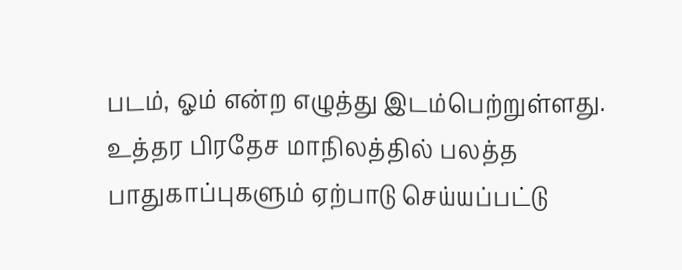படம், ஓம் என்ற எழுத்து இடம்பெற்றுள்ளது. உத்தர பிரதேச மாநிலத்தில் பலத்த பாதுகாப்புகளும் ஏற்பாடு செய்யப்பட்டு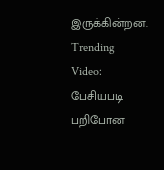இருக்கின்றன. Trending Video: பேசியபடி பறிபோன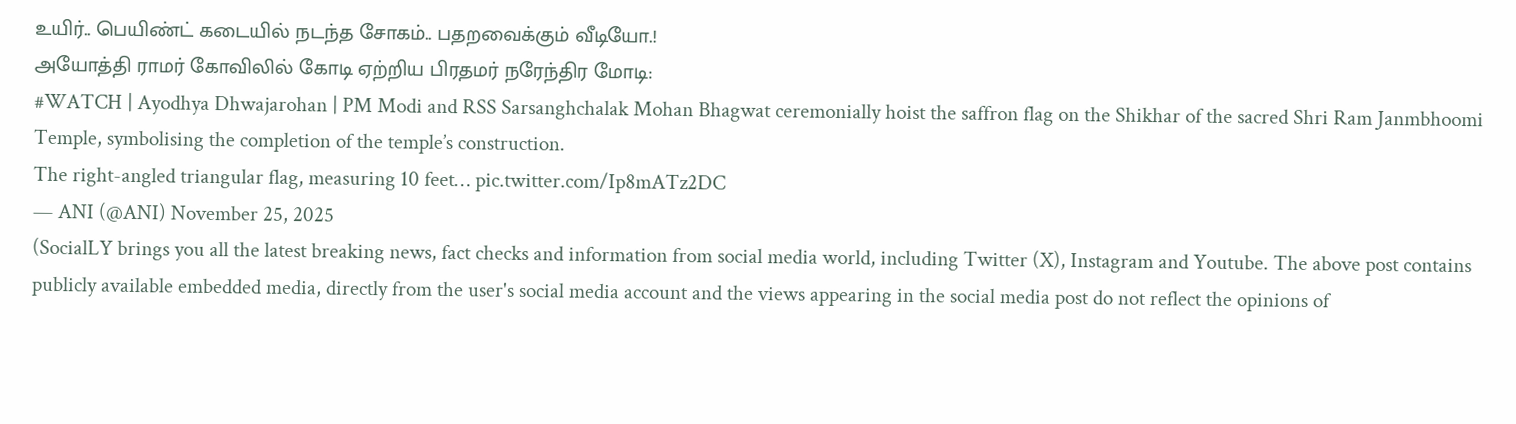உயிர்.. பெயிண்ட் கடையில் நடந்த சோகம்.. பதறவைக்கும் வீடியோ.!
அயோத்தி ராமர் கோவிலில் கோடி ஏற்றிய பிரதமர் நரேந்திர மோடி:
#WATCH | Ayodhya Dhwajarohan | PM Modi and RSS Sarsanghchalak Mohan Bhagwat ceremonially hoist the saffron flag on the Shikhar of the sacred Shri Ram Janmbhoomi Temple, symbolising the completion of the temple’s construction.
The right-angled triangular flag, measuring 10 feet… pic.twitter.com/Ip8mATz2DC
— ANI (@ANI) November 25, 2025
(SocialLY brings you all the latest breaking news, fact checks and information from social media world, including Twitter (X), Instagram and Youtube. The above post contains publicly available embedded media, directly from the user's social media account and the views appearing in the social media post do not reflect the opinions of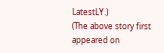LatestLY.)
(The above story first appeared on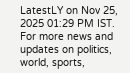LatestLY on Nov 25, 2025 01:29 PM IST. For more news and updates on politics, world, sports,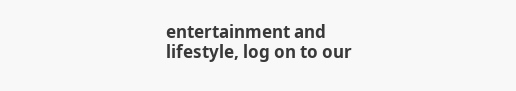entertainment and lifestyle, log on to our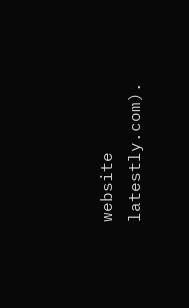website latestly.com).